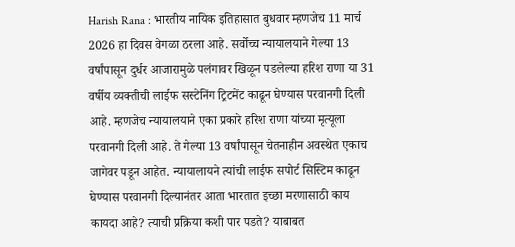Harish Rana : भारतीय नायिक इतिहासात बुधवार म्हणजेच 11 मार्च 2026 हा दिवस वेगळा ठरला आहे. सर्वोच्च न्यायालयाने गेल्या 13 वर्षांपासून दुर्धर आजारामुळे पलंगावर खिळून पडलेल्या हरिश राणा या 31 वर्षीय व्यक्तीची लाईफ सस्टेनिंग ट्रिटमेंट काढून घेण्यास परवानगी दिली आहे. म्हणजेच न्यायालयाने एका प्रकारे हरिश राणा यांच्या मृत्यूला परवानगी दिली आहे. ते गेल्या 13 वर्षांपासून चेतनाहीन अवस्थेत एकाच जागेवर पडून आहेत. न्यायालायने त्यांची लाईफ सपोर्ट सिस्टिम काढून घेण्यास परवानगी दिल्यानंतर आता भारतात इच्छा मरणासाठी काय कायदा आहे? त्याची प्रक्रिया कशी पार पडते? याबाबत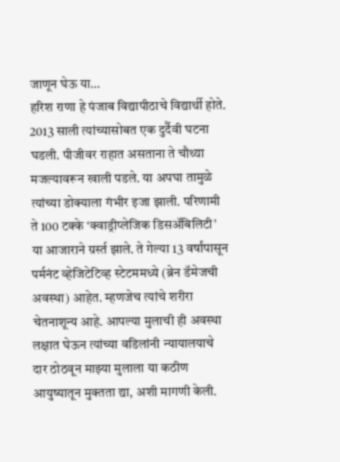जाणून घेऊ या…
हरिश राणा हे पंजाब विद्यापीठाचे विद्यार्थी होते. 2013 साली त्यांच्यासोबत एक दुर्दैवी घटना घडली. पीजीवर राहात असताना ते चौथ्या मजल्यावरून खाली पडले. या अपघा तामुळे त्यांच्या डोक्याला गंभीर इजा झाली. परिणामी ते 100 टक्के ‘क्वाड्रीप्लेजिक डिसॲबिलिटी’ या आजाराने ग्रर्स्त झाले. ते गेल्या 13 वर्षांपासून पर्मनंट व्हेजिटेटिव्ह स्टेटममध्ये (ब्रेन डॅमेजची अवस्था) आहेत. म्हणजेच त्यांचे शरीरा चेतनाशून्य आहे. आपल्या मुलाची ही अवस्था लक्षात घेऊन त्यांच्या वडिलांनी न्यायालयाचे दार ठोठवून माझ्या मुलाला या कठीण आयुष्यातून मुक्तता द्या, अशी मागणी केली.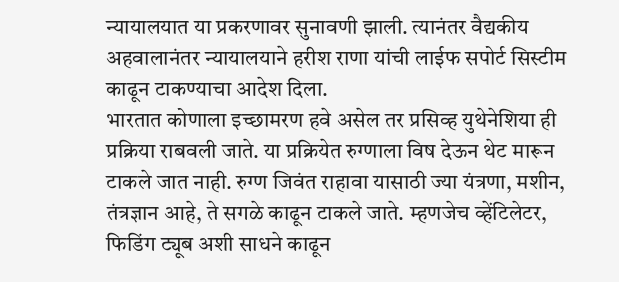न्यायालयात या प्रकरणावर सुनावणी झाली. त्यानंतर वैद्यकीय अहवालानंतर न्यायालयाने हरीश राणा यांची लाईफ सपोर्ट सिस्टीम काढून टाकण्याचा आदेश दिला.
भारतात कोणाला इच्छामरण हवे असेल तर प्रसिव्ह युथेनेशिया ही प्रक्रिया राबवली जाते. या प्रक्रियेत रुग्णाला विष देऊन थेट मारून टाकले जात नाही. रुग्ण जिवंत राहावा यासाठी ज्या यंत्रणा, मशीन, तंत्रज्ञान आहे, ते सगळे काढून टाकले जाते. म्हणजेच व्हेंटिलेटर, फिडिंग ट्यूब अशी साधने काढून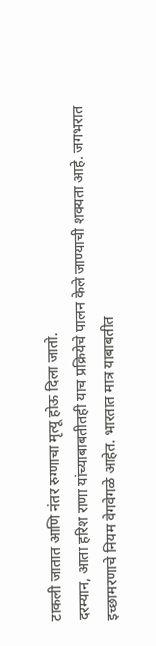टाकली जातात आणि नंतर रुग्णाचा मृत्यू होऊ दिला जातो.
दरम्यान, आता हरिश राणा यांच्याबाबतीतही याच प्रक्रियेचे पालन केले जाण्याची शक्यता आहे. जगभरात इच्छामरणाचे नियम वेगवेगळे आहेत. भारतात मात्र याबाबतीत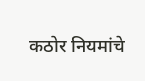कठोर नियमांचे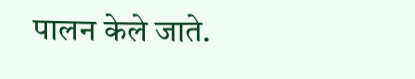पालन केले जाते.